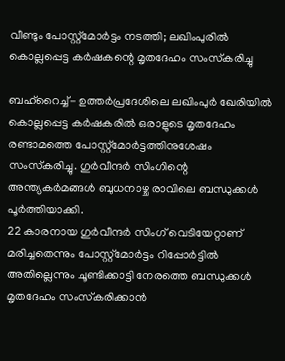വീണ്ടും പോസ്റ്റ്‌മോര്‍ട്ടം നടത്തി; ലഖിംപുരില്‍ കൊല്ലപ്പെട്ട കര്‍ഷകന്റെ മൃതദേഹം സംസ്‌കരിച്ചു

ബഹ്‌റൈച്ച്- ഉത്തര്‍പ്രദേശിലെ ലഖിംപുര്‍ ഖേരിയില്‍ കൊല്ലപ്പെട്ട കര്‍ഷകരില്‍ ഒരാളുടെ മൃതദേഹം രണ്ടാമത്തെ പോസ്റ്റ്‌മോര്‍ട്ടത്തിനുശേഷം സംസ്‌കരിച്ചു. ഗുര്‍വീന്ദര്‍ സിംഗിന്റെ അന്ത്യകര്‍മങ്ങള്‍ ബുധനാഴ്ച രാവിലെ ബന്ധുക്കള്‍ പൂര്‍ത്തിയാക്കി.
22 കാരനായ ഗുര്‍വീന്ദര്‍ സിംഗ് വെടിയേറ്റാണ് മരിച്ചതെന്നും പോസ്റ്റ്‌മോര്‍ട്ടം റിപ്പോര്‍ട്ടില്‍ അതില്ലെന്നും ചൂണ്ടിക്കാട്ടി നേരത്തെ ബന്ധുക്കള്‍ മൃതദേഹം സംസ്‌കരിക്കാന്‍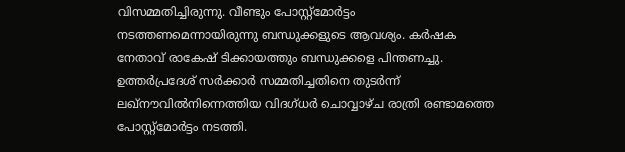വിസമ്മതിച്ചിരുന്നു. വീണ്ടും പോസ്റ്റ്‌മോര്‍ട്ടം നടത്തണമെന്നായിരുന്നു ബന്ധുക്കളുടെ ആവശ്യം. കര്‍ഷക നേതാവ് രാകേഷ് ടിക്കായത്തും ബന്ധുക്കളെ പിന്തണച്ചു.
ഉത്തര്‍പ്രദേശ് സര്‍ക്കാര്‍ സമ്മതിച്ചതിനെ തുടര്‍ന്ന് ലഖ്‌നൗവില്‍നിന്നെത്തിയ വിദഗ്ധര്‍ ചൊവ്വാഴ്ച രാത്രി രണ്ടാമത്തെ പോസ്റ്റ്‌മോര്‍ട്ടം നടത്തി.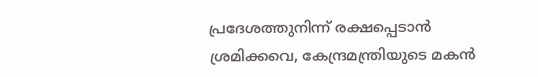പ്രദേശത്തുനിന്ന് രക്ഷപ്പെടാന്‍ ശ്രമിക്കവെ, കേന്ദ്രമന്ത്രിയുടെ മകന്‍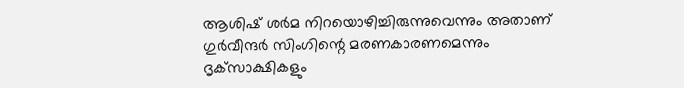ആശിഷ് ശര്‍മ നിറയൊഴിച്ചിരുന്നുവെന്നും അതാണ് ഗുര്‍വീന്ദര്‍ സിംഗിന്റെ മരണകാരണമെന്നും ദൃക്‌സാക്ഷികളും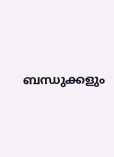ബന്ധുക്കളും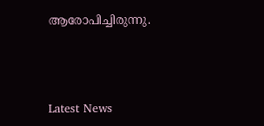ആരോപിച്ചിരുന്നു.



Latest News